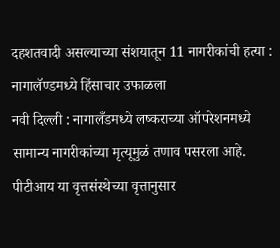दहशतवादी असल्याच्या संशयातून 11 नागरीकांची हत्या : नागालॅण्डमध्ये हिंसाचार उफाळला
नवी दिल्ली : नागालँडमध्ये लष्कराच्या ऑपरेशनमध्ये सामान्य नागरीकांच्या मृत्यूमुळं तणाव पसरला आहे. पीटीआय या वृत्तसंस्थेच्या वृत्तानुसार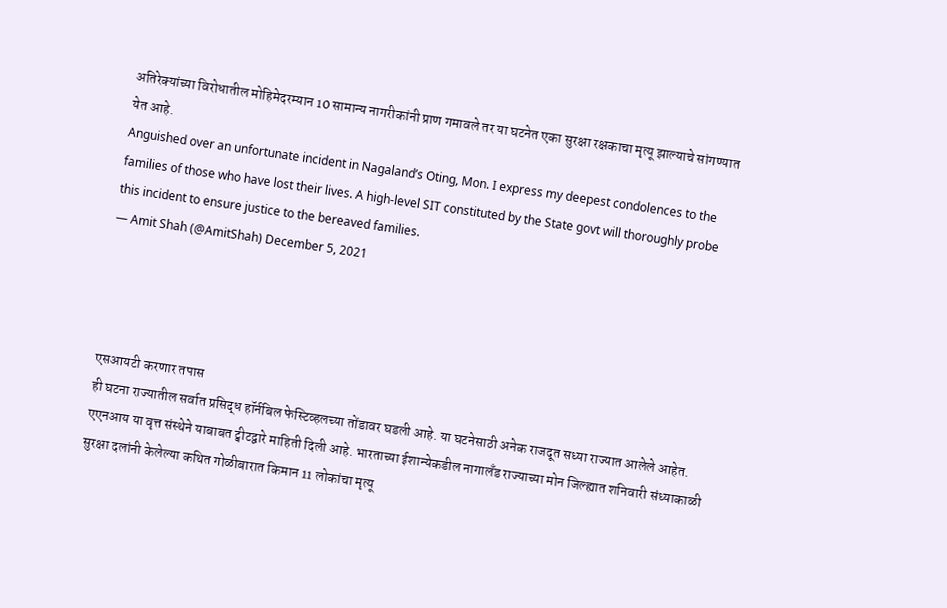अतिरेक्यांच्या विरोधातील मोहिमेदरम्यान 10 सामान्य नागरीकांनी प्राण गमावले तर या घटनेत एका सुरक्षा रक्षकाचा मृत्यू झाल्याचे सांगण्यात येत आहे.
Anguished over an unfortunate incident in Nagaland’s Oting, Mon. I express my deepest condolences to the families of those who have lost their lives. A high-level SIT constituted by the State govt will thoroughly probe this incident to ensure justice to the bereaved families.
— Amit Shah (@AmitShah) December 5, 2021




एसआयटी करणार तपास
ही घटना राज्यातील सर्वात प्रसिद्ध हॉर्नबिल फेस्टिव्हलच्या तोंडावर घडली आहे. या घटनेसाठी अनेक राजदूत सध्या राज्यात आलेले आहेत. एएनआय या वृत्त संस्थेने याबाबत ट्वीटद्वारे माहिती दिली आहे. भारताच्या ईशान्येकडील नागालँड राज्याच्या मोन जिल्ह्यात शनिवारी संध्याकाळी सुरक्षा दलांनी केलेल्या कथित गोळीबारात किमान 11 लोकांचा मृत्यू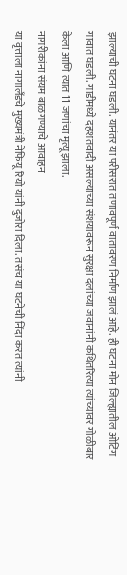झाल्याची घटना घडली. यानंतर या परीसरात तणावपूर्ण वातावरण निर्माण झालं आहे. ही घटना मोन जिल्ह्यातील ओटिंग गावात घडली. गाडीमध्ये दहशतवादी असल्याच्या संशयावरून सुरक्षा दलांच्या जवानांनी कथितरित्या त्यांच्यावर गोळीबार केला आणि त्यात 11 जणांचा मृत्यू झाला.
नागरीकांना संयम बाळगण्याचे आवाहन
या वृत्ताला नागालँडचे मुख्यमंत्री नेफियू रियो यांनी दुजोरा दिला. तसंच या घटनेची निंदा करत त्यांनी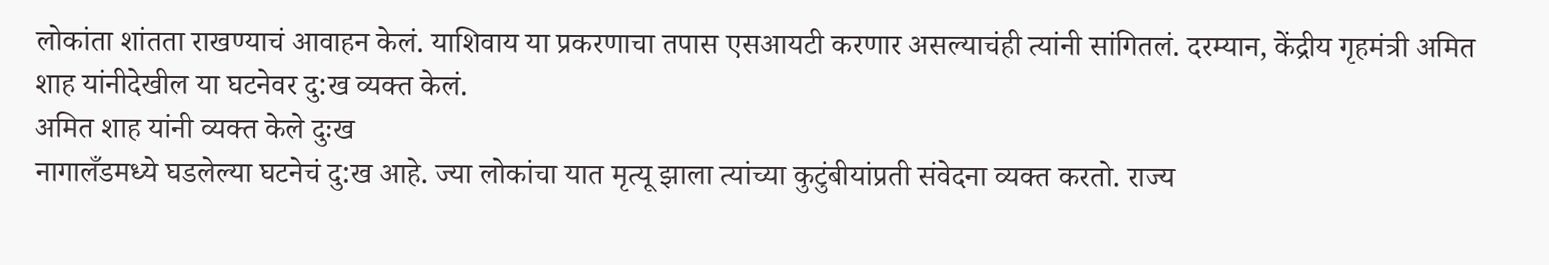लोकांता शांतता राखण्याचं आवाहन केलं. याशिवाय या प्रकरणाचा तपास एसआयटी करणार असल्याचंही त्यांनी सांगितलं. दरम्यान, केंद्रीय गृहमंत्री अमित शाह यांनीदेखील या घटनेवर दु:ख व्यक्त केलं.
अमित शाह यांनी व्यक्त केले दुःख
नागालँडमध्ये घडलेल्या घटनेचं दु:ख आहे. ज्या लोकांचा यात मृत्यू झाला त्यांच्या कुटुंबीयांप्रती संवेदना व्यक्त करतो. राज्य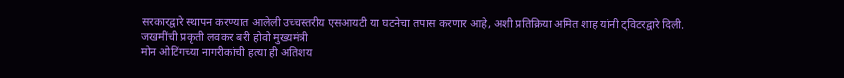सरकारद्वारे स्थापन करण्यात आलेली उच्चस्तरीय एसआयटी या घटनेचा तपास करणार आहे, अशी प्रतिक्रिया अमित शाह यांनी ट्विटरद्वारे दिली.
जखमींची प्रकृती लवकर बरी होवो मुख्यमंत्री
मोन ओटिंगच्या नागरीकांची हत्या ही अतिशय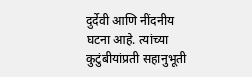दुर्देवी आणि नींदनीय घटना आहे. त्यांच्या कुटुंबीयांप्रती सहानुभूती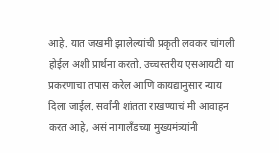आहे. यात जखमी झालेल्यांची प्रकृती लवकर चांगली होईल अशी प्रार्थना करतो. उच्चस्तरीय एसआयटी या प्रकरणाचा तपास करेल आणि कायद्यानुसार न्याय दिला जाईल. सर्वांनी शांतता राखण्याचं मी आवाहन करत आहे, असं नागालँडच्या मुख्यमंत्र्यांनी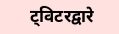ट्विटरद्वारे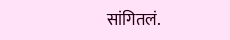सांगितलं.